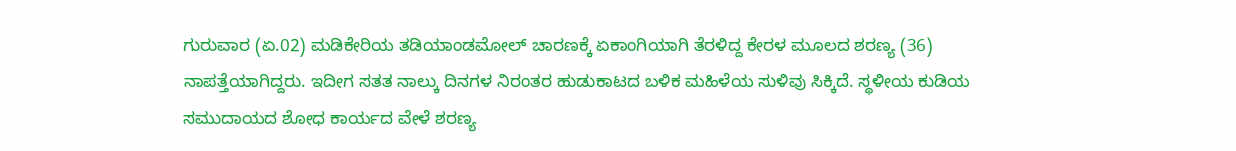ಗುರುವಾರ (ಏ.02) ಮಡಿಕೇರಿಯ ತಡಿಯಾಂಡಮೋಲ್ ಚಾರಣಕ್ಕೆ ಏಕಾಂಗಿಯಾಗಿ ತೆರಳಿದ್ದ ಕೇರಳ ಮೂಲದ ಶರಣ್ಯ (36) ನಾಪತ್ತೆಯಾಗಿದ್ದರು. ಇದೀಗ ಸತತ ನಾಲ್ಕು ದಿನಗಳ ನಿರಂತರ ಹುಡುಕಾಟದ ಬಳಿಕ ಮಹಿಳೆಯ ಸುಳಿವು ಸಿಕ್ಕಿದೆ. ಸ್ಥಳೀಯ ಕುಡಿಯ ಸಮುದಾಯದ ಶೋಧ ಕಾರ್ಯದ ವೇಳೆ ಶರಣ್ಯ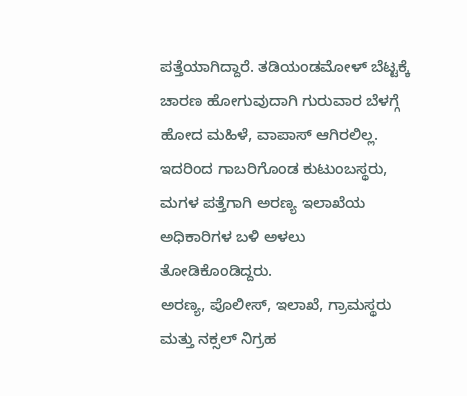ಪತ್ತೆಯಾಗಿದ್ದಾರೆ. ತಡಿಯಂಡಮೋಳ್ ಬೆಟ್ಟಕ್ಕೆ ಚಾರಣ ಹೋಗುವುದಾಗಿ ಗುರುವಾರ ಬೆಳಗ್ಗೆ ಹೋದ ಮಹಿಳೆ, ವಾಪಾಸ್ ಆಗಿರಲಿಲ್ಲ. ಇದರಿಂದ ಗಾಬರಿಗೊಂಡ ಕುಟುಂಬಸ್ಥರು, ಮಗಳ ಪತ್ತೆಗಾಗಿ ಅರಣ್ಯ ಇಲಾಖೆಯ ಅಧಿಕಾರಿಗಳ ಬಳಿ ಅಳಲು ತೋಡಿಕೊಂಡಿದ್ದರು.
ಅರಣ್ಯ, ಪೊಲೀಸ್, ಇಲಾಖೆ, ಗ್ರಾಮಸ್ಥರು ಮತ್ತು ನಕ್ಸಲ್ ನಿಗ್ರಹ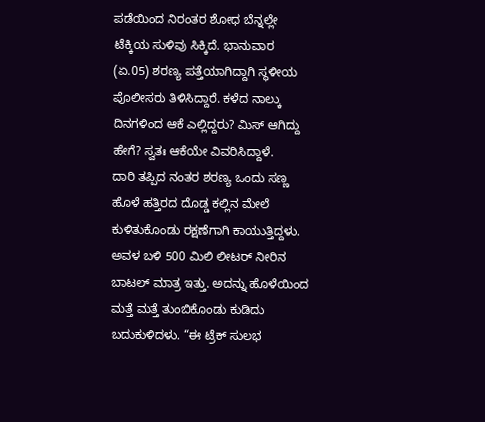ಪಡೆಯಿಂದ ನಿರಂತರ ಶೋಧ ಬೆನ್ನಲ್ಲೇ ಟೆಕ್ಕಿಯ ಸುಳಿವು ಸಿಕ್ಕಿದೆ. ಭಾನುವಾರ (ಏ.05) ಶರಣ್ಯ ಪತ್ತೆಯಾಗಿದ್ದಾಗಿ ಸ್ಥಳೀಯ ಪೊಲೀಸರು ತಿಳಿಸಿದ್ದಾರೆ. ಕಳೆದ ನಾಲ್ಕು ದಿನಗಳಿಂದ ಆಕೆ ಎಲ್ಲಿದ್ದರು? ಮಿಸ್ ಆಗಿದ್ದು ಹೇಗೆ? ಸ್ವತಃ ಆಕೆಯೇ ವಿವರಿಸಿದ್ದಾಳೆ.
ದಾರಿ ತಪ್ಪಿದ ನಂತರ ಶರಣ್ಯ ಒಂದು ಸಣ್ಣ ಹೊಳೆ ಹತ್ತಿರದ ದೊಡ್ಡ ಕಲ್ಲಿನ ಮೇಲೆ ಕುಳಿತುಕೊಂಡು ರಕ್ಷಣೆಗಾಗಿ ಕಾಯುತ್ತಿದ್ದಳು. ಅವಳ ಬಳಿ 500 ಮಿಲಿ ಲೀಟರ್ ನೀರಿನ ಬಾಟಲ್ ಮಾತ್ರ ಇತ್ತು. ಅದನ್ನು ಹೊಳೆಯಿಂದ ಮತ್ತೆ ಮತ್ತೆ ತುಂಬಿಕೊಂಡು ಕುಡಿದು ಬದುಕುಳಿದಳು. “ಈ ಟ್ರೆಕ್ ಸುಲಭ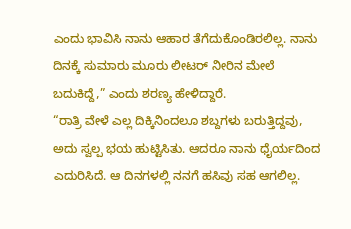ಎಂದು ಭಾವಿಸಿ ನಾನು ಆಹಾರ ತೆಗೆದುಕೊಂಡಿರಲಿಲ್ಲ. ನಾನು ದಿನಕ್ಕೆ ಸುಮಾರು ಮೂರು ಲೀಟರ್ ನೀರಿನ ಮೇಲೆ ಬದುಕಿದ್ದೆ,” ಎಂದು ಶರಣ್ಯ ಹೇಳಿದ್ದಾರೆ.
“ರಾತ್ರಿ ವೇಳೆ ಎಲ್ಲ ದಿಕ್ಕಿನಿಂದಲೂ ಶಬ್ದಗಳು ಬರುತ್ತಿದ್ದವು, ಅದು ಸ್ವಲ್ಪ ಭಯ ಹುಟ್ಟಿಸಿತು. ಆದರೂ ನಾನು ಧೈರ್ಯದಿಂದ ಎದುರಿಸಿದೆ. ಆ ದಿನಗಳಲ್ಲಿ ನನಗೆ ಹಸಿವು ಸಹ ಆಗಲಿಲ್ಲ.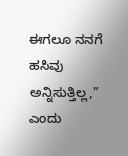ಈಗಲೂ ನನಗೆ ಹಸಿವು ಅನ್ನಿಸುತ್ತಿಲ್ಲ,” ಎಂದು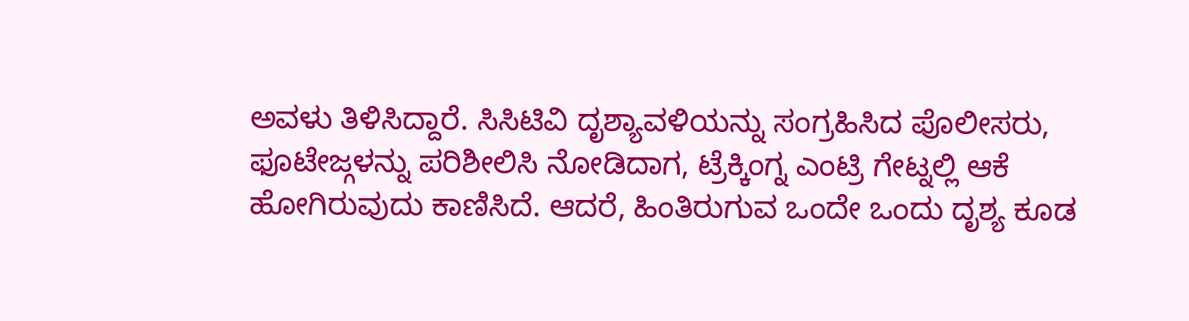ಅವಳು ತಿಳಿಸಿದ್ದಾರೆ. ಸಿಸಿಟಿವಿ ದೃಶ್ಯಾವಳಿಯನ್ನು ಸಂಗ್ರಹಿಸಿದ ಪೊಲೀಸರು, ಫೂಟೇಜ್ಗಳನ್ನು ಪರಿಶೀಲಿಸಿ ನೋಡಿದಾಗ, ಟ್ರೆಕ್ಕಿಂಗ್ನ ಎಂಟ್ರಿ ಗೇಟ್ನಲ್ಲಿ ಆಕೆ ಹೋಗಿರುವುದು ಕಾಣಿಸಿದೆ. ಆದರೆ, ಹಿಂತಿರುಗುವ ಒಂದೇ ಒಂದು ದೃಶ್ಯ ಕೂಡ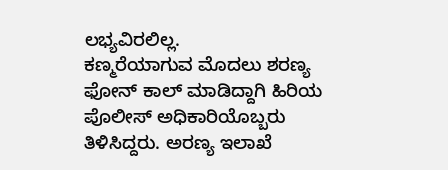ಲಭ್ಯವಿರಲಿಲ್ಲ.
ಕಣ್ಮರೆಯಾಗುವ ಮೊದಲು ಶರಣ್ಯ ಫೋನ್ ಕಾಲ್ ಮಾಡಿದ್ದಾಗಿ ಹಿರಿಯ ಪೊಲೀಸ್ ಅಧಿಕಾರಿಯೊಬ್ಬರು ತಿಳಿಸಿದ್ದರು. ಅರಣ್ಯ ಇಲಾಖೆ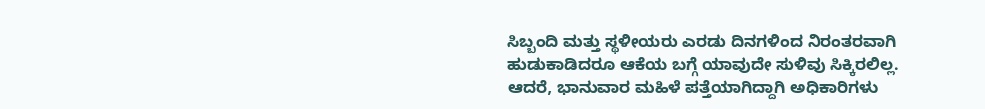ಸಿಬ್ಬಂದಿ ಮತ್ತು ಸ್ಥಳೀಯರು ಎರಡು ದಿನಗಳಿಂದ ನಿರಂತರವಾಗಿ ಹುಡುಕಾಡಿದರೂ ಆಕೆಯ ಬಗ್ಗೆ ಯಾವುದೇ ಸುಳಿವು ಸಿಕ್ಕಿರಲಿಲ್ಲ. ಆದರೆ, ಭಾನುವಾರ ಮಹಿಳೆ ಪತ್ತೆಯಾಗಿದ್ದಾಗಿ ಅಧಿಕಾರಿಗಳು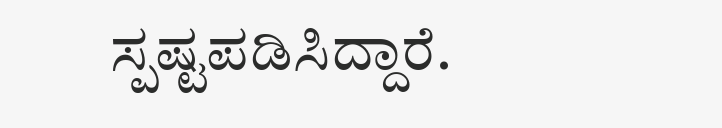ಸ್ಪಷ್ಟಪಡಿಸಿದ್ದಾರೆ.